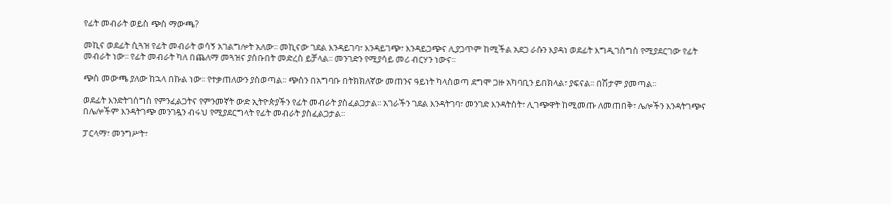የፊት መብራት ወይስ ጭስ ማውጫ?

መኪና ወደፊት ሲጓዝ የፊት መብራት ወሳኝ አገልግሎት አለው፡፡ መኪናው ገደል እንዳይገባ፣ እንዳይገጭ፣ እንዳይጋጭና ሊያጋጥም ከሚችል አደጋ ራሱን እያዳነ ወደፊት እግዲገሰግስ የሚያደርገው የፊት መብራት ነው፡፡ የፊት መብራት ካለ በጨለማ መጓዝና ያሰቡበት መድረስ ይቻላል፡፡ መንገድን የሚያሳይ መሪ ብርሃን ነውና፡፡

ጭስ መውጫ ያለው ከኋላ በኩል ነው፡፡ የተቃጠለውን ያስወጣል፡፡ ጭስን በአግባቡ በትክክለኛው መጠንና ዓይነት ካላስወጣ ደግሞ ጋዙ አካባቢን ይበክላል፣ ያፍናል፡፡ በሽታም ያመጣል፡፡

ወደፊት እንድትገሰግስ የምንፈልጋትና የምንመኛት ውድ ኢትዮጵያችን የፊት መብራት ያስፈልጋታል፡፡ አገራችን ገደል እንዳትገባ፣ መንገድ እንዳትስት፣ ሊገጭዋት ከሚመጡ ለመጠበቅ፣ ሌሎችን እንዳትገጭና በሌሎችም እንዳትገጭ መንገዷን ብሩህ የሚያደርግላት የፊት መብራት ያስፈልጋታል፡፡

ፓርላማ፣ መንግሥት፣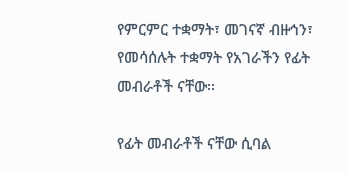የምርምር ተቋማት፣ መገናኛ ብዙኅን፣ የመሳሰሉት ተቋማት የአገራችን የፊት መብራቶች ናቸው፡፡

የፊት መብራቶች ናቸው ሲባል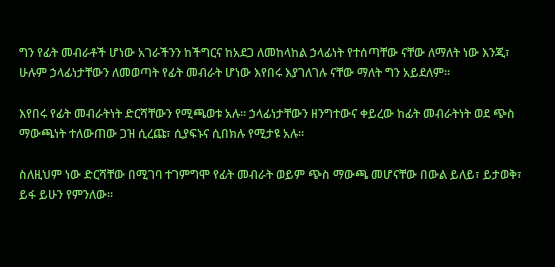ግን የፊት መብራቶች ሆነው አገራችንን ከችግርና ከአደጋ ለመከላከል ኃላፊነት የተሰጣቸው ናቸው ለማለት ነው እንጂ፣ ሁሉም ኃላፊነታቸውን ለመወጣት የፊት መብራት ሆነው እየበሩ እያገለገሉ ናቸው ማለት ግን አይደለም፡፡

እየበሩ የፊት መብራትነት ድርሻቸውን የሚጫወቱ አሉ፡፡ ኃላፊነታቸውን ዘንግተውና ቀይረው ከፊት መብራትነት ወደ ጭስ ማውጫነት ተለውጠው ጋዝ ሲረጩ፣ ሲያፍኑና ሲበክሉ የሚታዩ አሉ፡፡

ስለዚህም ነው ድርሻቸው በሚገባ ተገምግሞ የፊት መብራት ወይም ጭስ ማውጫ መሆናቸው በውል ይለይ፣ ይታወቅ፣ ይፋ ይሁን የምንለው፡፡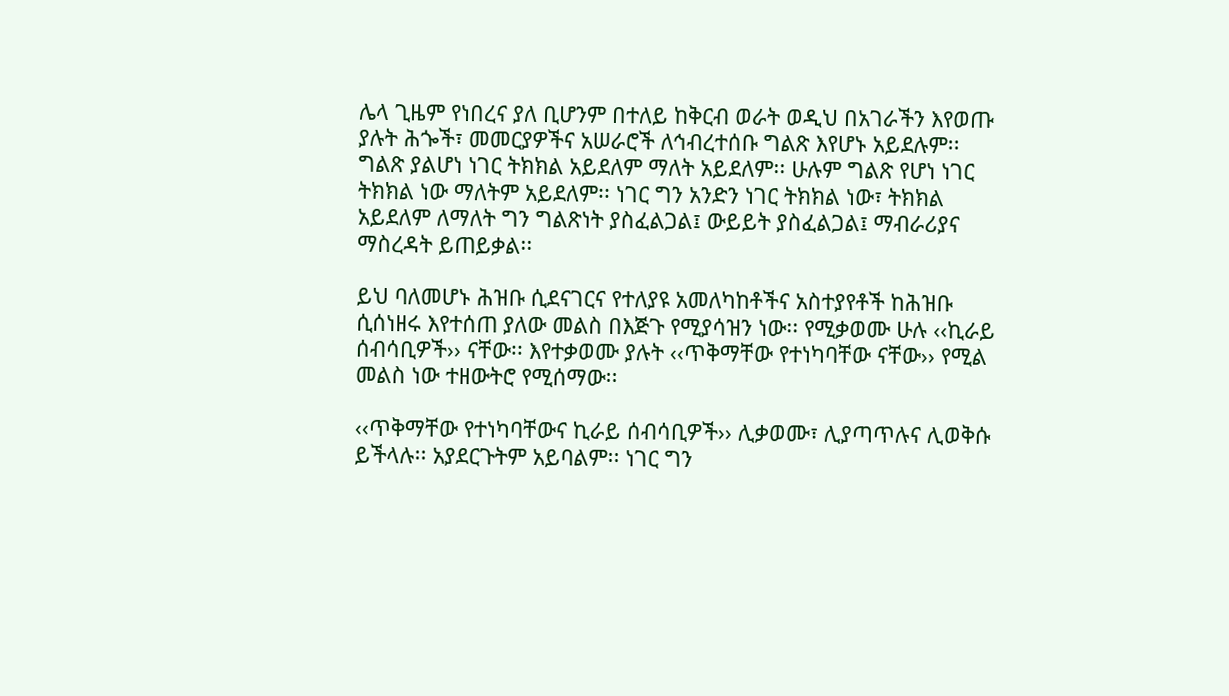ሌላ ጊዜም የነበረና ያለ ቢሆንም በተለይ ከቅርብ ወራት ወዲህ በአገራችን እየወጡ ያሉት ሕጐች፣ መመርያዎችና አሠራሮች ለኅብረተሰቡ ግልጽ እየሆኑ አይደሉም፡፡ ግልጽ ያልሆነ ነገር ትክክል አይደለም ማለት አይደለም፡፡ ሁሉም ግልጽ የሆነ ነገር ትክክል ነው ማለትም አይደለም፡፡ ነገር ግን አንድን ነገር ትክክል ነው፣ ትክክል አይደለም ለማለት ግን ግልጽነት ያስፈልጋል፤ ውይይት ያስፈልጋል፤ ማብራሪያና ማስረዳት ይጠይቃል፡፡

ይህ ባለመሆኑ ሕዝቡ ሲደናገርና የተለያዩ አመለካከቶችና አስተያየቶች ከሕዝቡ ሲሰነዘሩ እየተሰጠ ያለው መልስ በእጅጉ የሚያሳዝን ነው፡፡ የሚቃወሙ ሁሉ ‹‹ኪራይ ሰብሳቢዎች›› ናቸው፡፡ እየተቃወሙ ያሉት ‹‹ጥቅማቸው የተነካባቸው ናቸው›› የሚል መልስ ነው ተዘውትሮ የሚሰማው፡፡

‹‹ጥቅማቸው የተነካባቸውና ኪራይ ሰብሳቢዎች›› ሊቃወሙ፣ ሊያጣጥሉና ሊወቅሱ ይችላሉ፡፡ አያደርጉትም አይባልም፡፡ ነገር ግን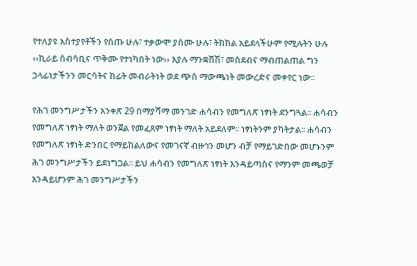የተለያዩ አስተያየቶችን የሰጡ ሁሉ፣ ተቃውሞ ያሰሙ ሁሉ፣ ትክክል አይደላችሁም የሚሉትን ሁሉ ‹‹ኪራይ ሰብሳቢና ጥቅሙ የተነካበት ነው›› እያሉ ማንቋሸሽ፣ መስደብና ማብጠልጠል ግን ኃላፊነታችንን መርሳትና ከፊት መብራትነት ወደ ጭስ ማውጫነት መውረድና መቀየር ነው፡፡

የሕገ መንግሥታችን አንቀጽ 29 በማያሻማ መንገድ ሐሳብን የመግለጽ ነፃነት ደንግጓል፡፡ ሐሳብን የመግለጽ ነፃነት ማለት ወንጀል የመፈጸም ነፃነት ማለት አይደለም፡፡ ነፃነትንም ያካትታል፡፡ ሐሳብን የመግለጽ ነፃነት ድንበር የማይከልለውና የመገናኛ ብዙኅን መሆን ብቻ የማይገድበው መሆኑንም ሕገ መንግሥታችን ይደነግጋል፡፡ ይህ ሐሳብን የመግለጽ ነፃነት እንዳይጣስና የማንም መጫወቻ እንዳይሆንም ሕገ መንግሥታችን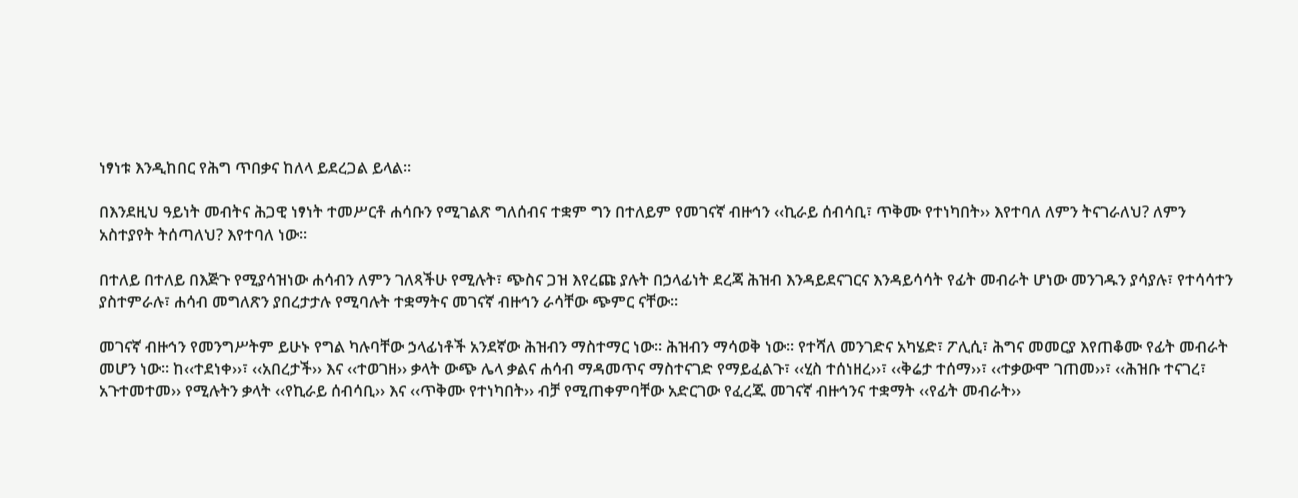ነፃነቱ እንዲከበር የሕግ ጥበቃና ከለላ ይደረጋል ይላል፡፡

በእንደዚህ ዓይነት መብትና ሕጋዊ ነፃነት ተመሥርቶ ሐሳቡን የሚገልጽ ግለሰብና ተቋም ግን በተለይም የመገናኛ ብዙኅን ‹‹ኪራይ ሰብሳቢ፣ ጥቅሙ የተነካበት›› እየተባለ ለምን ትናገራለህ? ለምን አስተያየት ትሰጣለህ? እየተባለ ነው፡፡

በተለይ በተለይ በእጅጉ የሚያሳዝነው ሐሳብን ለምን ገለጻችሁ የሚሉት፣ ጭስና ጋዝ እየረጩ ያሉት በኃላፊነት ደረጃ ሕዝብ እንዳይደናገርና እንዳይሳሳት የፊት መብራት ሆነው መንገዱን ያሳያሉ፣ የተሳሳተን ያስተምራሉ፣ ሐሳብ መግለጽን ያበረታታሉ የሚባሉት ተቋማትና መገናኛ ብዙኅን ራሳቸው ጭምር ናቸው፡፡

መገናኛ ብዙኅን የመንግሥትም ይሁኑ የግል ካሉባቸው ኃላፊነቶች አንደኛው ሕዝብን ማስተማር ነው፡፡ ሕዝብን ማሳወቅ ነው፡፡ የተሻለ መንገድና አካሄድ፣ ፖሊሲ፣ ሕግና መመርያ እየጠቆሙ የፊት መብራት መሆን ነው፡፡ ከ‹‹ተደነቀ››፣ ‹‹አበረታች›› እና ‹‹ተወገዘ›› ቃላት ውጭ ሌላ ቃልና ሐሳብ ማዳመጥና ማስተናገድ የማይፈልጉ፣ ‹‹ሂስ ተሰነዘረ››፣ ‹‹ቅሬታ ተሰማ››፣ ‹‹ተቃውሞ ገጠመ››፣ ‹‹ሕዝቡ ተናገረ፣ አጉተመተመ›› የሚሉትን ቃላት ‹‹የኪራይ ሰብሳቢ›› እና ‹‹ጥቅሙ የተነካበት›› ብቻ የሚጠቀምባቸው አድርገው የፈረጁ መገናኛ ብዙኅንና ተቋማት ‹‹የፊት መብራት››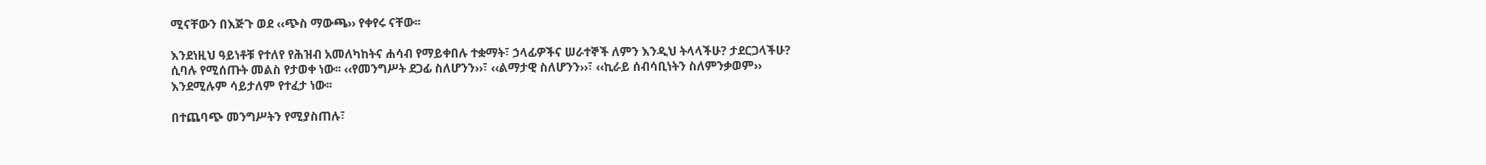ሚናቸውን በእጅጉ ወደ ‹‹ጭስ ማውጫ›› የቀየሩ ናቸው፡፡

እንደነዚህ ዓይነቶቹ የተለየ የሕዝብ አመለካከትና ሐሳብ የማይቀበሉ ተቋማት፣ ኃላፊዎችና ሠራተኞች ለምን እንዲህ ትላላችሁ? ታደርጋላችሁ? ሲባሉ የሚሰጡት መልስ የታወቀ ነው፡፡ ‹‹የመንግሥት ደጋፊ ስለሆንን››፣ ‹‹ልማታዊ ስለሆንን››፣ ‹‹ኪራይ ሰብሳቢነትን ስለምንቃወም›› እንደሚሉም ሳይታለም የተፈታ ነው፡፡

በተጨባጭ መንግሥትን የሚያስጠሉ፣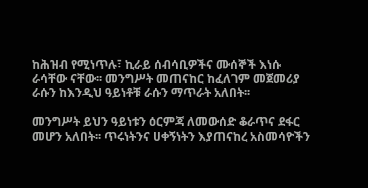ከሕዝብ የሚነጥሉ፣ ኪራይ ሰብሳቢዎችና ሙሰኞች እነሱ ራሳቸው ናቸው፡፡ መንግሥት መጠናከር ከፈለገም መጀመሪያ ራሱን ከእንዲህ ዓይነቶቹ ራሱን ማጥራት አለበት፡፡

መንግሥት ይህን ዓይነቱን ዕርምጃ ለመውሰድ ቆራጥና ደፋር መሆን አለበት፡፡ ጥሩነትንና ሀቀኝነትን እያጠናከረ አስመሳዮችን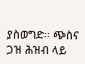ያስወግድ፡፡ ጭስና ጋዝ ሕዝብ ላይ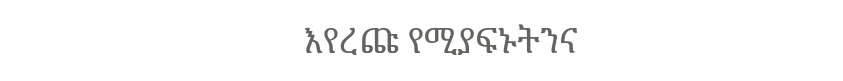እየረጩ የሚያፍኑትንና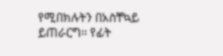የሚበክሉትን በአስቸኳይ ይጠራርግ፡፡ የፊት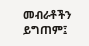መብራቶችን ይግጠም፤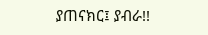ያጠናክር፤ ያብራ!!